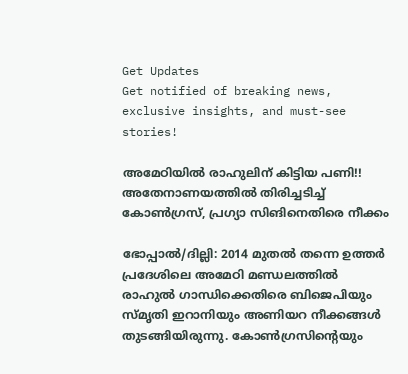Get Updates
Get notified of breaking news, exclusive insights, and must-see stories!

അമേഠിയില്‍ രാഹുലിന് കിട്ടിയ പണി!! അതേനാണയത്തില്‍ തിരിച്ചടിച്ച് കോണ്‍ഗ്രസ്, പ്രഗ്യാ സിങിനെതിരെ നീക്കം

ഭോപ്പാല്‍/ദില്ലി: 2014 മുതല്‍ തന്നെ ഉത്തര്‍ പ്രദേശിലെ അമേഠി മണ്ഡലത്തില്‍ രാഹുല്‍ ഗാന്ധിക്കെതിരെ ബിജെപിയും സ്മൃതി ഇറാനിയും അണിയറ നീക്കങ്ങള്‍ തുടങ്ങിയിരുന്നു. കോണ്‍ഗ്രസിന്റെയും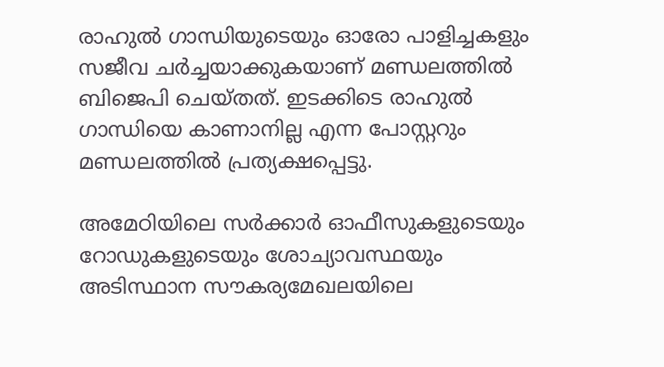രാഹുല്‍ ഗാന്ധിയുടെയും ഓരോ പാളിച്ചകളും സജീവ ചര്‍ച്ചയാക്കുകയാണ് മണ്ഡലത്തില്‍ ബിജെപി ചെയ്തത്. ഇടക്കിടെ രാഹുല്‍ ഗാന്ധിയെ കാണാനില്ല എന്ന പോസ്റ്ററും മണ്ഡലത്തില്‍ പ്രത്യക്ഷപ്പെട്ടു.

അമേഠിയിലെ സര്‍ക്കാര്‍ ഓഫീസുകളുടെയും റോഡുകളുടെയും ശോച്യാവസ്ഥയും അടിസ്ഥാന സൗകര്യമേഖലയിലെ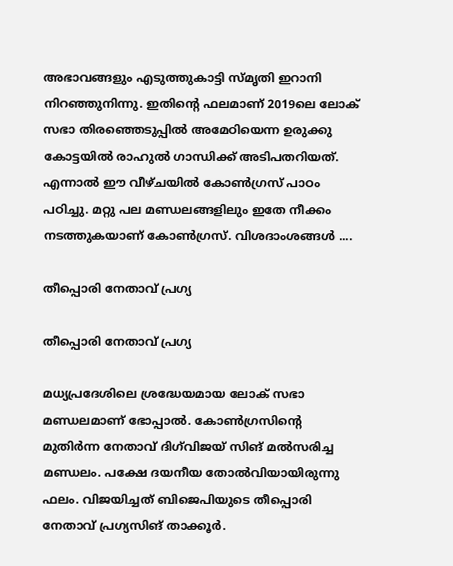അഭാവങ്ങളും എടുത്തുകാട്ടി സ്മൃതി ഇറാനി നിറഞ്ഞുനിന്നു. ഇതിന്റെ ഫലമാണ് 2019ലെ ലോക് സഭാ തിരഞ്ഞെടുപ്പില്‍ അമേഠിയെന്ന ഉരുക്കു കോട്ടയില്‍ രാഹുല്‍ ഗാന്ധിക്ക് അടിപതറിയത്. എന്നാല്‍ ഈ വീഴ്ചയില്‍ കോണ്‍ഗ്രസ് പാഠം പഠിച്ചു. മറ്റു പല മണ്ഡലങ്ങളിലും ഇതേ നീക്കം നടത്തുകയാണ് കോണ്‍ഗ്രസ്. വിശദാംശങ്ങള്‍ ....

തീപ്പൊരി നേതാവ് പ്രഗ്യ

തീപ്പൊരി നേതാവ് പ്രഗ്യ

മധ്യപ്രദേശിലെ ശ്രദ്ധേയമായ ലോക് സഭാ മണ്ഡലമാണ് ഭോപ്പാല്‍. കോണ്‍ഗ്രസിന്റെ മുതിര്‍ന്ന നേതാവ് ദിഗ്‌വിജയ് സിങ് മല്‍സരിച്ച മണ്ഡലം. പക്ഷേ ദയനീയ തോല്‍വിയായിരുന്നു ഫലം. വിജയിച്ചത് ബിജെപിയുടെ തീപ്പൊരി നേതാവ് പ്രഗ്യസിങ് താക്കൂര്‍.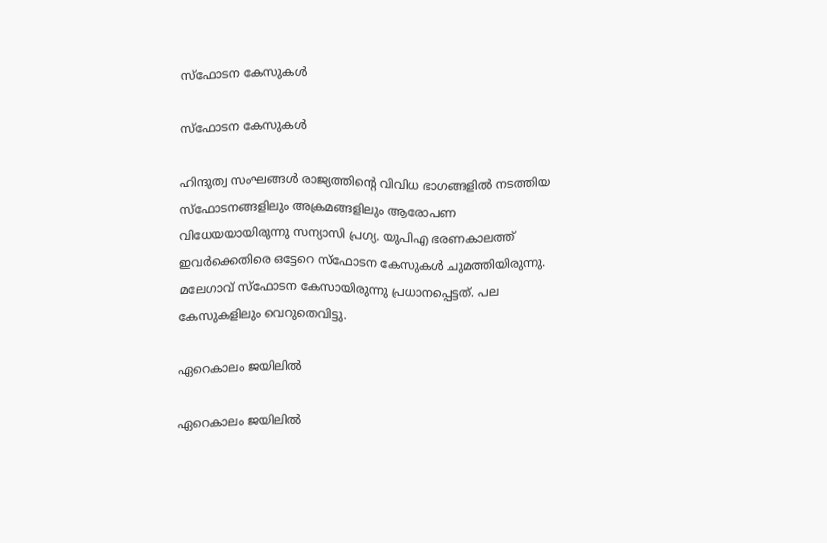സ്‌ഫോടന കേസുകള്‍

സ്‌ഫോടന കേസുകള്‍

ഹിന്ദുത്വ സംഘങ്ങള്‍ രാജ്യത്തിന്റെ വിവിധ ഭാഗങ്ങളില്‍ നടത്തിയ സ്‌ഫോടനങ്ങളിലും അക്രമങ്ങളിലും ആരോപണ വിധേയയായിരുന്നു സന്യാസി പ്രഗ്യ. യുപിഎ ഭരണകാലത്ത് ഇവര്‍ക്കെതിരെ ഒട്ടേറെ സ്‌ഫോടന കേസുകള്‍ ചുമത്തിയിരുന്നു. മലേഗാവ് സ്‌ഫോടന കേസായിരുന്നു പ്രധാനപ്പെട്ടത്. പല കേസുകളിലും വെറുതെവിട്ടു.

ഏറെകാലം ജയിലില്‍

ഏറെകാലം ജയിലില്‍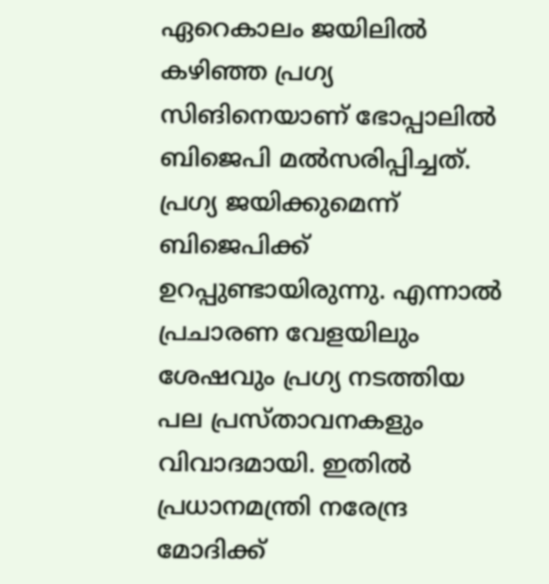ഏറെകാലം ജയിലില്‍ കഴിഞ്ഞ പ്രഗ്യ സിങിനെയാണ് ഭോപ്പാലില്‍ ബിജെപി മല്‍സരിപ്പിച്ചത്. പ്രഗ്യ ജയിക്കുമെന്ന് ബിജെപിക്ക് ഉറപ്പുണ്ടായിരുന്നു. എന്നാല്‍ പ്രചാരണ വേളയിലും ശേഷവും പ്രഗ്യ നടത്തിയ പല പ്രസ്താവനകളും വിവാദമായി. ഇതില്‍ പ്രധാനമന്ത്രി നരേന്ദ്ര മോദിക്ക്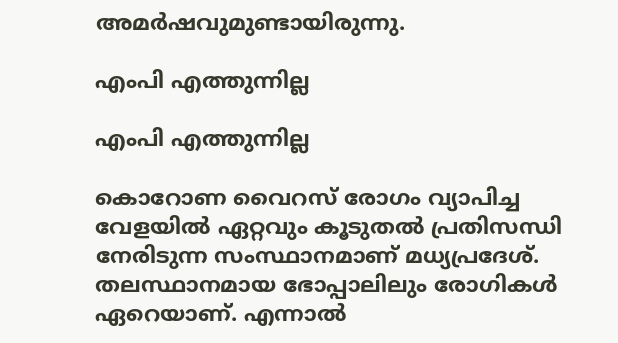അമര്‍ഷവുമുണ്ടായിരുന്നു.

എംപി എത്തുന്നില്ല

എംപി എത്തുന്നില്ല

കൊറോണ വൈറസ് രോഗം വ്യാപിച്ച വേളയില്‍ ഏറ്റവും കൂടുതല്‍ പ്രതിസന്ധി നേരിടുന്ന സംസ്ഥാനമാണ് മധ്യപ്രദേശ്. തലസ്ഥാനമായ ഭോപ്പാലിലും രോഗികള്‍ ഏറെയാണ്. എന്നാല്‍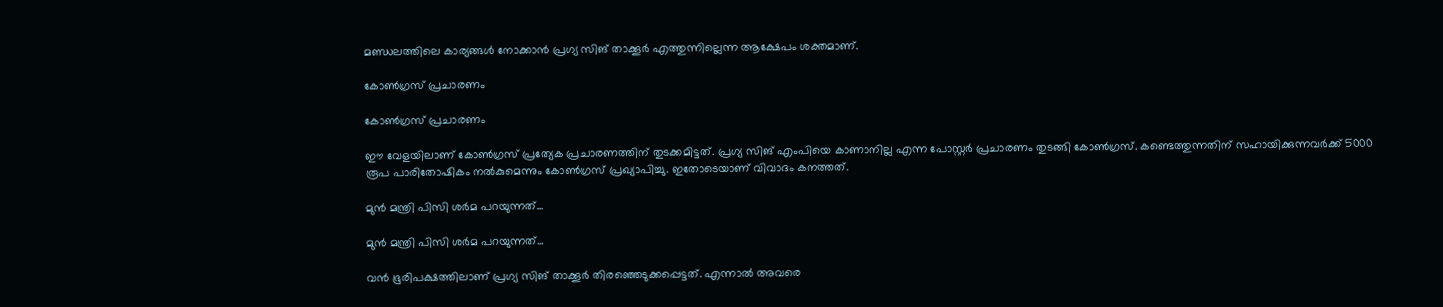മണ്ഡലത്തിലെ കാര്യങ്ങള്‍ നോക്കാന്‍ പ്രഗ്യ സിങ് താക്കൂര്‍ എത്തുന്നില്ലെന്ന ആക്ഷേപം ശക്തമാണ്.

കോണ്‍ഗ്രസ് പ്രചാരണം

കോണ്‍ഗ്രസ് പ്രചാരണം

ഈ വേളയിലാണ് കോണ്‍ഗ്രസ് പ്രത്യേക പ്രചാരണത്തിന് തുടക്കമിട്ടത്. പ്രഗ്യ സിങ് എംപിയെ കാണാനില്ല എന്ന പോസ്റ്റര്‍ പ്രചാരണം തുടങ്ങി കോണ്‍ഗ്രസ്. കണ്ടെത്തുന്നതിന് സഹായിക്കുന്നവര്‍ക്ക് 5000 രൂപ പാരിതോഷികം നല്‍കുമെന്നും കോണ്‍ഗ്രസ് പ്രഖ്യാപിച്ചു. ഇതോടെയാണ് വിവാദം കനത്തത്.

മുന്‍ മന്ത്രി പിസി ശര്‍മ പറയുന്നത്...

മുന്‍ മന്ത്രി പിസി ശര്‍മ പറയുന്നത്...

വന്‍ ഭൂരിപക്ഷത്തിലാണ് പ്രഗ്യ സിങ് താക്കൂര്‍ തിരഞ്ഞെടുക്കപ്പെട്ടത്. എന്നാല്‍ അവരെ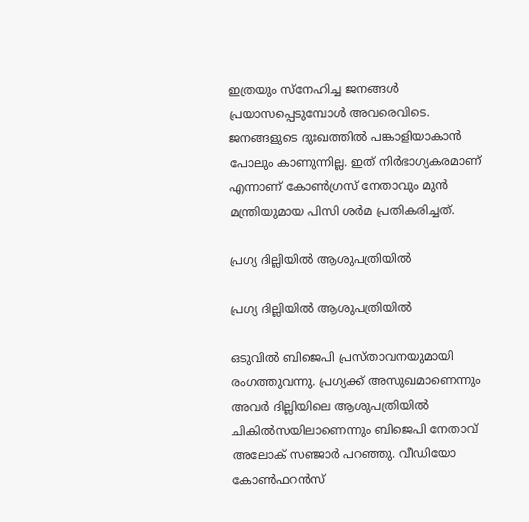ഇത്രയും സ്‌നേഹിച്ച ജനങ്ങള്‍ പ്രയാസപ്പെടുമ്പോള്‍ അവരെവിടെ. ജനങ്ങളുടെ ദുഃഖത്തില്‍ പങ്കാളിയാകാന്‍ പോലും കാണുന്നില്ല. ഇത് നിര്‍ഭാഗ്യകരമാണ് എന്നാണ് കോണ്‍ഗ്രസ് നേതാവും മുന്‍ മന്ത്രിയുമായ പിസി ശര്‍മ പ്രതികരിച്ചത്.

പ്രഗ്യ ദില്ലിയില്‍ ആശുപത്രിയില്‍

പ്രഗ്യ ദില്ലിയില്‍ ആശുപത്രിയില്‍

ഒടുവില്‍ ബിജെപി പ്രസ്താവനയുമായി രംഗത്തുവന്നു. പ്രഗ്യക്ക് അസുഖമാണെന്നും അവര്‍ ദില്ലിയിലെ ആശുപത്രിയില്‍ ചികില്‍സയിലാണെന്നും ബിജെപി നേതാവ് അലോക് സഞ്ജാര്‍ പറഞ്ഞു. വീഡിയോ കോണ്‍ഫറന്‍സ്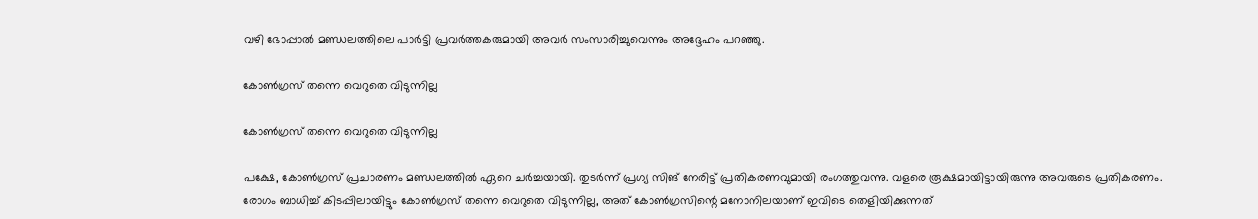വഴി ഭോപ്പാല്‍ മണ്ഡലത്തിലെ പാര്‍ട്ടി പ്രവര്‍ത്തകരുമായി അവര്‍ സംസാരിച്ചുവെന്നും അദ്ദേഹം പറഞ്ഞു.

കോണ്‍ഗ്രസ് തന്നെ വെറുതെ വിടുന്നില്ല

കോണ്‍ഗ്രസ് തന്നെ വെറുതെ വിടുന്നില്ല

പക്ഷേ, കോണ്‍ഗ്രസ് പ്രചാരണം മണ്ഡലത്തില്‍ ഏറെ ചര്‍ച്ചയായി. തുടര്‍ന്ന് പ്രഗ്യ സിങ് നേരിട്ട് പ്രതികരണവുമായി രംഗത്തുവന്നു. വളരെ രൂക്ഷമായിട്ടായിരുന്നു അവരുടെ പ്രതികരണം. രോഗം ബാധിച്ച് കിടപ്പിലായിട്ടും കോണ്‍ഗ്രസ് തന്നെ വെറുതെ വിടുന്നില്ല, അത് കോണ്‍ഗ്രസിന്റെ മനോനിലയാണ് ഇവിടെ തെളിയിക്കുന്നത്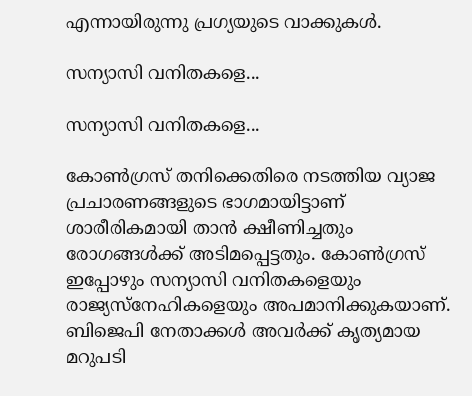എന്നായിരുന്നു പ്രഗ്യയുടെ വാക്കുകള്‍.

സന്യാസി വനിതകളെ...

സന്യാസി വനിതകളെ...

കോണ്‍ഗ്രസ് തനിക്കെതിരെ നടത്തിയ വ്യാജ പ്രചാരണങ്ങളുടെ ഭാഗമായിട്ടാണ് ശാരീരികമായി താന്‍ ക്ഷീണിച്ചതും രോഗങ്ങള്‍ക്ക് അടിമപ്പെട്ടതും. കോണ്‍ഗ്രസ് ഇപ്പോഴും സന്യാസി വനിതകളെയും രാജ്യസ്‌നേഹികളെയും അപമാനിക്കുകയാണ്. ബിജെപി നേതാക്കള്‍ അവര്‍ക്ക് കൃത്യമായ മറുപടി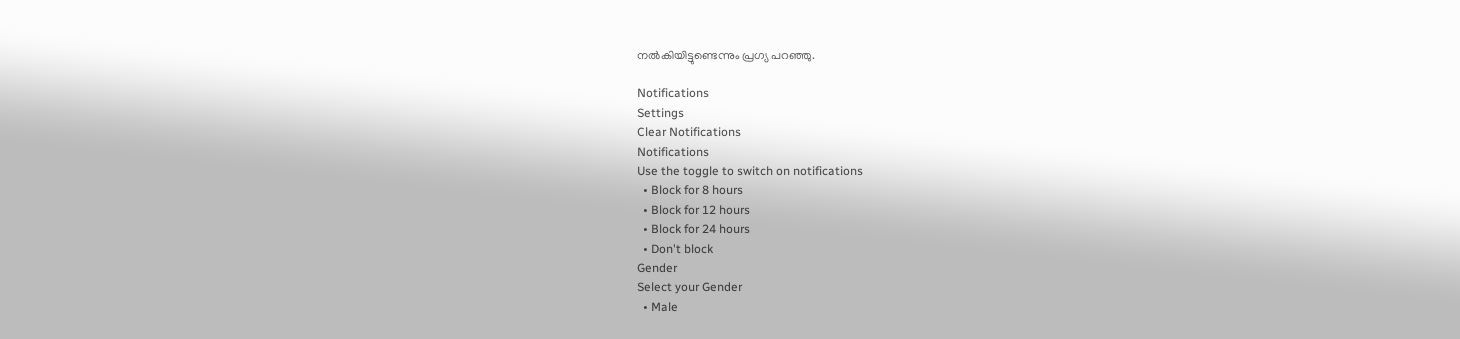നല്‍കിയിട്ടുണ്ടെന്നും പ്രഗ്യ പറഞ്ഞു.

Notifications
Settings
Clear Notifications
Notifications
Use the toggle to switch on notifications
  • Block for 8 hours
  • Block for 12 hours
  • Block for 24 hours
  • Don't block
Gender
Select your Gender
  • Male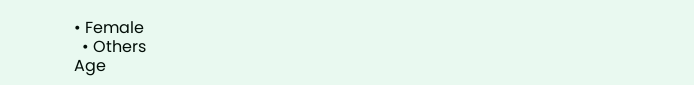• Female
  • Others
Age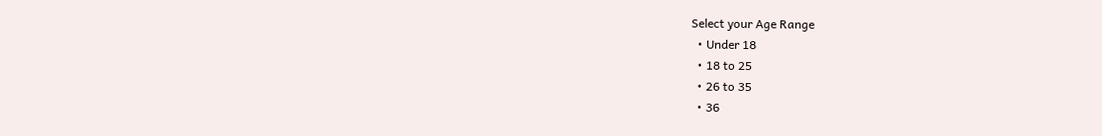Select your Age Range
  • Under 18
  • 18 to 25
  • 26 to 35
  • 36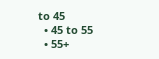to 45
  • 45 to 55
  • 55+